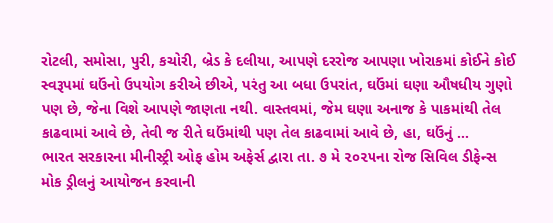રોટલી, સમોસા, પુરી, કચોરી, બ્રેડ કે દલીયા, આપણે દરરોજ આપણા ખોરાકમાં કોઈને કોઈ સ્વરૂપમાં ઘઉંનો ઉપયોગ કરીએ છીએ, પરંતુ આ બધા ઉપરાંત, ઘઉંમાં ઘણા ઔષધીય ગુણો પણ છે, જેના વિશે આપણે જાણતા નથી. વાસ્તવમાં, જેમ ઘણા અનાજ કે પાકમાંથી તેલ કાઢવામાં આવે છે, તેવી જ રીતે ઘઉંમાંથી પણ તેલ કાઢવામાં આવે છે, હા, ઘઉંનું ...
ભારત સરકારના મીનીસ્ટ્રી ઓફ હોમ અફેર્સ દ્વારા તા. ૭ મે ૨૦૨૫ના રોજ સિવિલ ડીફેન્સ મોક ડ્રીલનું આયોજન કરવાની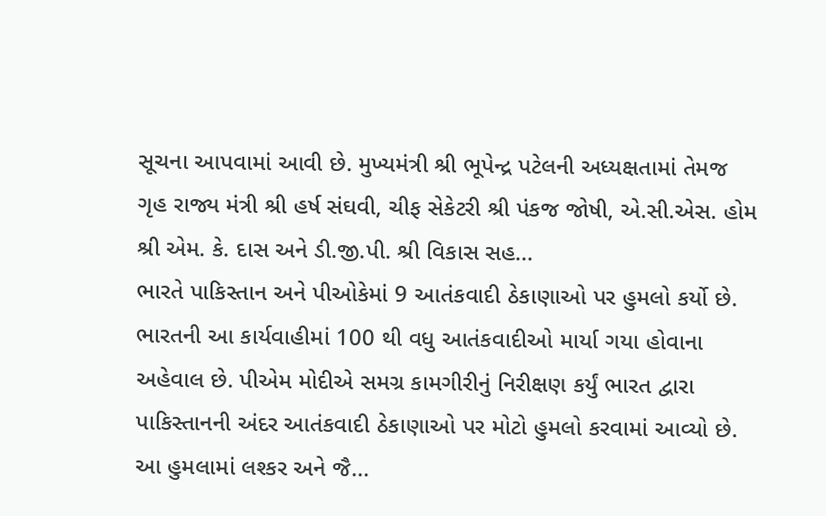સૂચના આપવામાં આવી છે. મુખ્યમંત્રી શ્રી ભૂપેન્દ્ર પટેલની અધ્યક્ષતામાં તેમજ ગૃહ રાજ્ય મંત્રી શ્રી હર્ષ સંઘવી, ચીફ સેકેટરી શ્રી પંકજ જોષી, એ.સી.એસ. હોમ શ્રી એમ. કે. દાસ અને ડી.જી.પી. શ્રી વિકાસ સહ...
ભારતે પાકિસ્તાન અને પીઓકેમાં 9 આતંકવાદી ઠેકાણાઓ પર હુમલો કર્યો છે. ભારતની આ કાર્યવાહીમાં 100 થી વધુ આતંકવાદીઓ માર્યા ગયા હોવાના અહેવાલ છે. પીએમ મોદીએ સમગ્ર કામગીરીનું નિરીક્ષણ કર્યું ભારત દ્વારા પાકિસ્તાનની અંદર આતંકવાદી ઠેકાણાઓ પર મોટો હુમલો કરવામાં આવ્યો છે. આ હુમલામાં લશ્કર અને જૈ...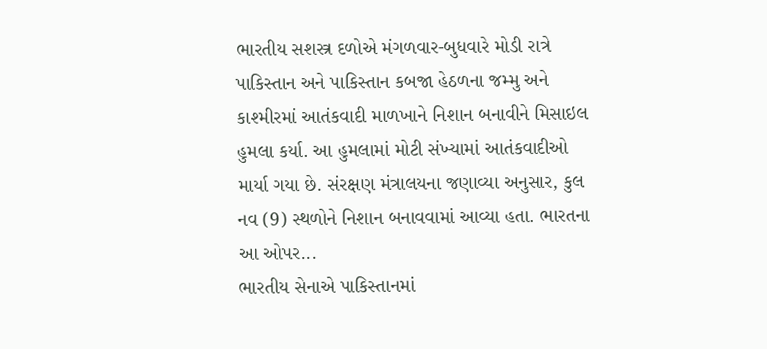ભારતીય સશસ્ત્ર દળોએ મંગળવાર-બુધવારે મોડી રાત્રે પાકિસ્તાન અને પાકિસ્તાન કબજા હેઠળના જમ્મુ અને કાશ્મીરમાં આતંકવાદી માળખાને નિશાન બનાવીને મિસાઇલ હુમલા કર્યા. આ હુમલામાં મોટી સંખ્યામાં આતંકવાદીઓ માર્યા ગયા છે. સંરક્ષણ મંત્રાલયના જણાવ્યા અનુસાર, કુલ નવ (9) સ્થળોને નિશાન બનાવવામાં આવ્યા હતા. ભારતના આ ઓપર...
ભારતીય સેનાએ પાકિસ્તાનમાં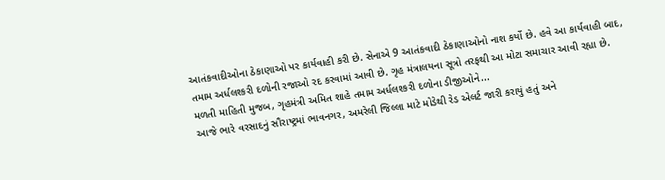આતંકવાદીઓના ઠેકાણાઓ પર કાર્યવાહી કરી છે. સેનાએ 9 આતંકવાદી ઠેકાણાઓનો નાશ કર્યો છે. હવે આ કાર્યવાહી બાદ, તમામ અર્ધલશ્કરી દળોની રજાઓ રદ કરવામાં આવી છે. ગૃહ મંત્રાલયના સૂત્રો તરફથી આ મોટા સમાચાર આવી રહ્યા છે. મળતી માહિતી મુજબ, ગૃહમંત્રી અમિત શાહે તમામ અર્ધલશ્કરી દળોના ડીજીઓને...
આજે ભારે વરસાદનું સૌરાષ્ટ્રમાં ભાવનગર, અમરેલી જિલ્લા માટે મોડેથી રેડ એલર્ટ જારી કરાયું હતું અને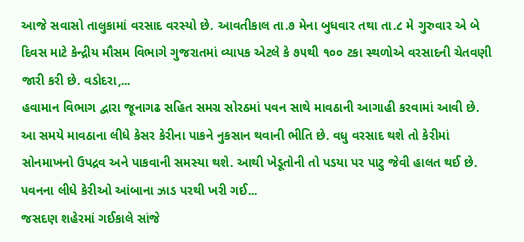આજે સવાસો તાલુકામાં વરસાદ વરસ્યો છે. આવતીકાલ તા.૭ મેના બુધવાર તથા તા.૮ મે ગુરુવાર એ બે દિવસ માટે કેન્દ્રીય મૌસમ વિભાગે ગુજરાતમાં વ્યાપક એટલે કે ૭૫થી ૧૦૦ ટકા સ્થળોએ વરસાદની ચેતવણી જારી કરી છે. વડોદરા,...
હવામાન વિભાગ દ્વારા જૂનાગઢ સહિત સમગ્ર સોરઠમાં પવન સાથે માવઠાની આગાહી કરવામાં આવી છે. આ સમયે માવઠાના લીધે કેસર કેરીના પાકને નુકસાન થવાની ભીતિ છે. વધુ વરસાદ થશે તો કેરીમાં સોનમાખનો ઉપદ્રવ અને પાકવાની સમસ્યા થશે. આથી ખેડૂતોની તો પડયા પર પાટુ જેવી હાલત થઈ છે. પવનના લીધે કેરીઓ આંબાના ઝાડ પરથી ખરી ગઈ...
જસદણ શહેરમાં ગઈકાલે સાંજે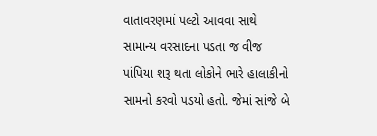વાતાવરણમાં પલ્ટો આવવા સાથે સામાન્ય વરસાદના પડતા જ વીજ પાંપિયા શરૂ થતા લોકોને ભારે હાલાકીનો સામનો કરવો પડયો હતો. જેમાં સાંજે બે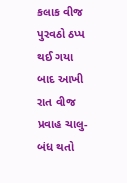કલાક વીજ પુરવઠો ઠપ્પ થઈ ગયા બાદ આખી રાત વીજ પ્રવાહ ચાલુ-બંધ થતો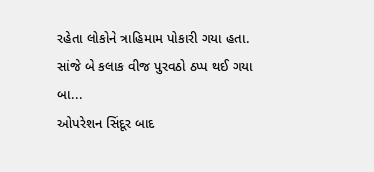રહેતા લોકોને ત્રાહિમામ પોકારી ગયા હતા. સાંજે બે કલાક વીજ પુરવઠો ઠપ્પ થઈ ગયા બા...
ઓપરેશન સિંદૂર બાદ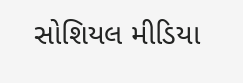સોશિયલ મીડિયા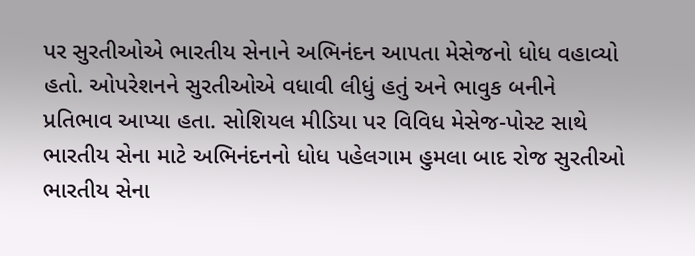પર સુરતીઓએ ભારતીય સેનાને અભિનંદન આપતા મેસેજનો ધોધ વહાવ્યો હતો. ઓપરેશનને સુરતીઓએ વધાવી લીધું હતું અને ભાવુક બનીને પ્રતિભાવ આપ્યા હતા. સોશિયલ મીડિયા પર વિવિધ મેસેજ-પોસ્ટ સાથે ભારતીય સેના માટે અભિનંદનનો ધોધ પહેલગામ હુમલા બાદ રોજ સુરતીઓ ભારતીય સેના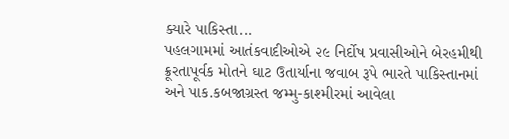ક્યારે પાકિસ્તા...
પહલગામમાં આતંકવાદીઓએ ૨૯ નિર્દોષ પ્રવાસીઓને બેરહમીથી ક્રૂરતાપૂર્વક મોતને ઘાટ ઉતાર્યાના જવાબ રૂપે ભારતે પાકિસ્તાનમાં અને પાક.કબજાગ્રસ્ત જમ્મુ-કાશ્મીરમાં આવેલા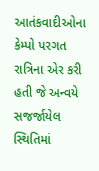આતંકવાદીઓના કેમ્પો પરગત રાત્રિના એર કરી હતી જે અન્વયે સજર્જાયેલ સ્થિતિમાં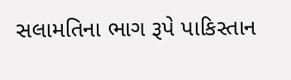સલામતિના ભાગ રૂપે પાકિસ્તાન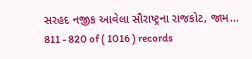સરહદ નજીક આવેલા સૌરાષ્ટ્રના રાજકોટ, જામ...
811 - 820 of ( 1016 ) records